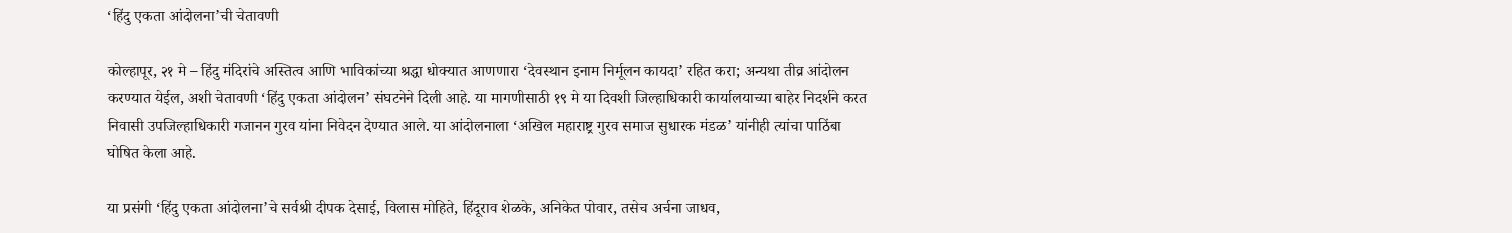‘हिंदु एकता आंदोलना’ची चेतावणी

कोल्हापूर, २१ मे – हिंदु मंदिरांचे अस्तित्व आणि भाविकांच्या श्रद्धा धोक्यात आणणारा ‘देवस्थान इनाम निर्मूलन कायदा’ रहित करा; अन्यथा तीव्र आंदोलन करण्यात येईल, अशी चेतावणी ‘हिंदु एकता आंदोलन’ संघटनेने दिली आहे. या मागणीसाठी १९ मे या दिवशी जिल्हाधिकारी कार्यालयाच्या बाहेर निदर्शने करत निवासी उपजिल्हाधिकारी गजानन गुरव यांना निवेदन देण्यात आले. या आंदोलनाला ‘अखिल महाराष्ट्र गुरव समाज सुधारक मंडळ’ यांनीही त्यांचा पाठिंबा घोषित केला आहे.

या प्रसंगी ‘हिंदु एकता आंदोलना’चे सर्वश्री दीपक देसाई, विलास मोहिते, हिंदूराव शेळके, अनिकेत पोवार, तसेच अर्चना जाधव,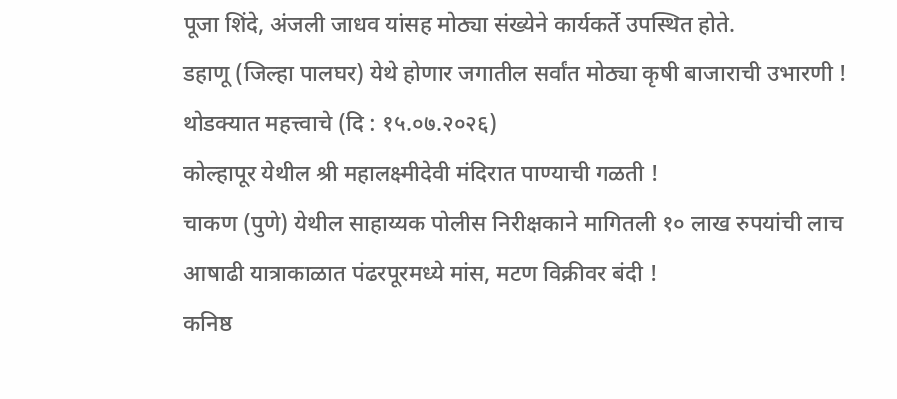पूजा शिंदे, अंजली जाधव यांसह मोठ्या संख्येने कार्यकर्ते उपस्थित होते.
डहाणू (जिल्हा पालघर) येथे होणार जगातील सर्वांत मोठ्या कृषी बाजाराची उभारणी !
थोडक्यात महत्त्वाचे (दि : १५.०७.२०२६)
कोल्हापूर येथील श्री महालक्ष्मीदेवी मंदिरात पाण्याची गळती !
चाकण (पुणे) येथील साहाय्यक पोलीस निरीक्षकाने मागितली १० लाख रुपयांची लाच
आषाढी यात्राकाळात पंढरपूरमध्ये मांस, मटण विक्रीवर बंदी !
कनिष्ठ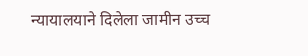न्यायालयाने दिलेला जामीन उच्च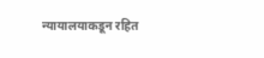न्यायालयाकडून रहित